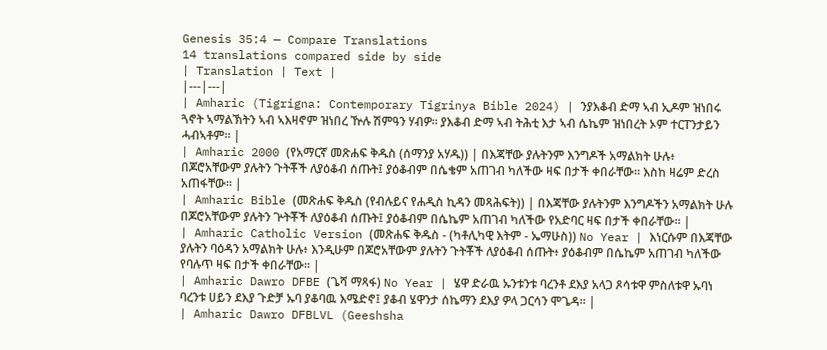Genesis 35:4 — Compare Translations
14 translations compared side by side
| Translation | Text |
|---|---|
| Amharic (Tigrigna: Contemporary Tigrinya Bible 2024) | ንያእቆብ ድማ ኣብ ኢዶም ዝነበሩ ጓኖት ኣማልኽትን ኣብ ኣእዛኖም ዝነበረ ዅሉ ሽምዓን ሃብዎ። ያእቆብ ድማ ኣብ ትሕቲ እታ ኣብ ሴኬም ዝነበረት ኦም ተርፐንታይን ሓብኣቶም። |
| Amharic 2000 (የአማርኛ መጽሐፍ ቅዱስ (ሰማንያ አሃዱ)) | በእጃቸው ያሉትንም እንግዶች አማልክት ሁሉ፥ በጆሮአቸውም ያሉትን ጉትቾች ለያዕቆብ ሰጡት፤ ያዕቆብም በሴቄም አጠገብ ካለችው ዛፍ በታች ቀበራቸው። እስከ ዛሬም ድረስ አጠፋቸው። |
| Amharic Bible (መጽሐፍ ቅዱስ (የብሉይና የሐዲስ ኪዳን መጻሕፍት)) | በእጃቸው ያሉትንም እንግዶችን አማልክት ሁሉ በጆሮአቸውም ያሉትን ጕትቾች ለያዕቆብ ሰጡት፤ ያዕቆብም በሴኬም አጠገብ ካለችው የአድባር ዛፍ በታች ቀበራቸው። |
| Amharic Catholic Version (መጽሐፍ ቅዱስ - (ካቶሊካዊ እትም - ኤማሁስ)) No Year | እነርሱም በእጃቸው ያሉትን ባዕዳን አማልክት ሁሉ፥ እንዲሁም በጆሮአቸውም ያሉትን ጉትቾች ለያዕቆብ ሰጡት፥ ያዕቆብም በሴኬም አጠገብ ካለችው የባሉጥ ዛፍ በታች ቀበራቸው። |
| Amharic Dawro DFBE (ጌሻ ማጻፋ) No Year | ሄዋ ድራዉ ኡንቱንቱ ባረንቶ ደእያ አላጋ ጾሳቱዋ ምስለቱዋ ኡባነ ባረንቱ ሀይን ደእያ ጉድቻ ኡባ ያቆባዉ እሜድኖ፤ ያቆብ ሄዋንታ ሰኬማን ደእያ ዎላ ጋርሳን ሞጌዳ። |
| Amharic Dawro DFBLVL (Geeshsha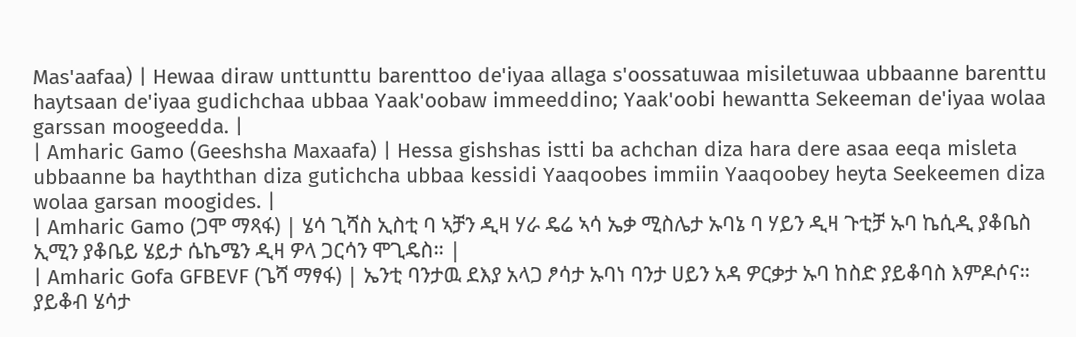Mas'aafaa) | Hewaa diraw unttunttu barenttoo de'iyaa allaga s'oossatuwaa misiletuwaa ubbaanne barenttu haytsaan de'iyaa gudichchaa ubbaa Yaak'oobaw immeeddino; Yaak'oobi hewantta Sekeeman de'iyaa wolaa garssan moogeedda. |
| Amharic Gamo (Geeshsha Maxaafa) | Hessa gishshas istti ba achchan diza hara dere asaa eeqa misleta ubbaanne ba hayththan diza gutichcha ubbaa kessidi Yaaqoobes immiin Yaaqoobey heyta Seekeemen diza wolaa garsan moogides. |
| Amharic Gamo (ጋሞ ማጻፋ) | ሄሳ ጊሻስ ኢስቲ ባ ኣቻን ዲዛ ሃራ ዴሬ ኣሳ ኤቃ ሚስሌታ ኡባኔ ባ ሃይን ዲዛ ጉቲቻ ኡባ ኬሲዲ ያቆቤስ ኢሚን ያቆቤይ ሄይታ ሴኬሜን ዲዛ ዎላ ጋርሳን ሞጊዴስ። |
| Amharic Gofa GFBEVF (ጌሻ ማፃፋ) | ኤንቲ ባንታዉ ደእያ አላጋ ፆሳታ ኡባነ ባንታ ሀይን አዳ ዎርቃታ ኡባ ከስድ ያይቆባስ እምዶሶና። ያይቆብ ሄሳታ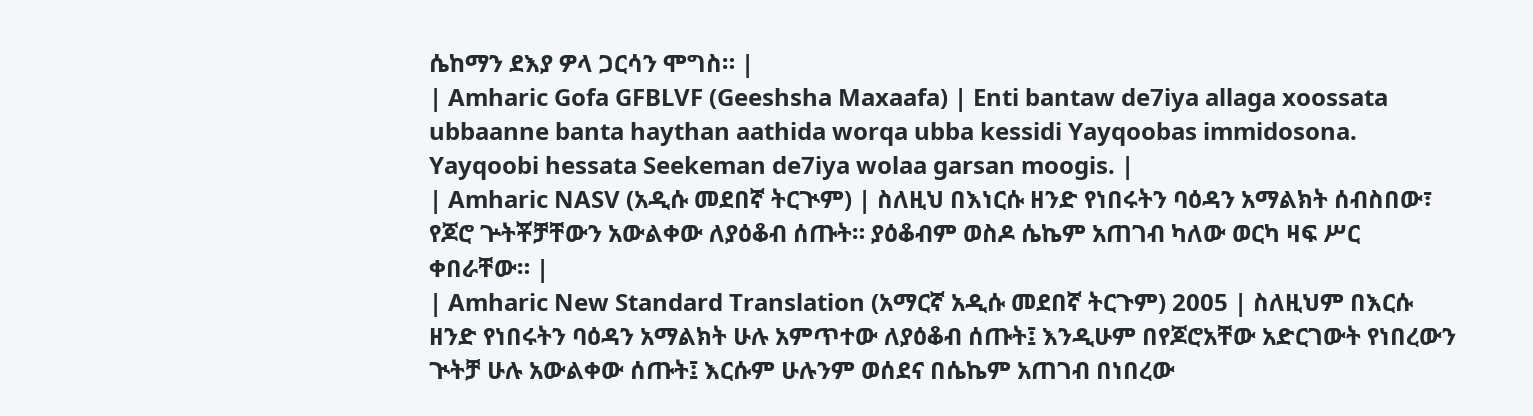ሴከማን ደእያ ዎላ ጋርሳን ሞግስ። |
| Amharic Gofa GFBLVF (Geeshsha Maxaafa) | Enti bantaw de7iya allaga xoossata ubbaanne banta haythan aathida worqa ubba kessidi Yayqoobas immidosona. Yayqoobi hessata Seekeman de7iya wolaa garsan moogis. |
| Amharic NASV (አዲሱ መደበኛ ትርጒም) | ስለዚህ በእነርሱ ዘንድ የነበሩትን ባዕዳን አማልክት ሰብስበው፣ የጆሮ ጕትቾቻቸውን አውልቀው ለያዕቆብ ሰጡት። ያዕቆብም ወስዶ ሴኬም አጠገብ ካለው ወርካ ዛፍ ሥር ቀበራቸው። |
| Amharic New Standard Translation (አማርኛ አዲሱ መደበኛ ትርጉም) 2005 | ስለዚህም በእርሱ ዘንድ የነበሩትን ባዕዳን አማልክት ሁሉ አምጥተው ለያዕቆብ ሰጡት፤ እንዲሁም በየጆሮአቸው አድርገውት የነበረውን ጒትቻ ሁሉ አውልቀው ሰጡት፤ እርሱም ሁሉንም ወሰደና በሴኬም አጠገብ በነበረው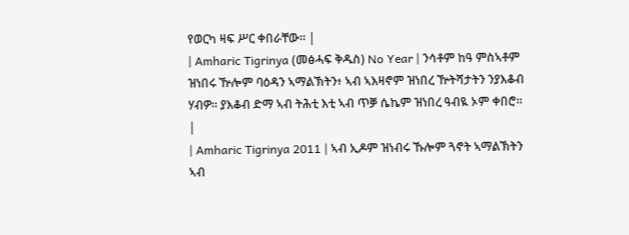የወርካ ዛፍ ሥር ቀበራቸው። |
| Amharic Tigrinya (መፅሓፍ ቅዱስ) No Year | ንሳቶም ከዓ ምስኣቶም ዝነበሩ ዅሎም ባዕዳን ኣማልኽትን፥ ኣብ ኣእዛኖም ዝነበረ ዅትሻታትን ንያእቆብ ሃብዎ። ያእቆብ ድማ ኣብ ትሕቲ እቲ ኣብ ጥቓ ሴኬም ዝነበረ ዓብዪ ኦም ቀበሮ። |
| Amharic Tigrinya 2011 | ኣብ ኢዶም ዝነብሩ ኹሎም ጓኖት ኣማልኽትን ኣብ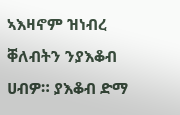ኣእዛኖም ዝነብረ ቐለብትን ንያእቆብ ሀብዎ። ያእቆብ ድማ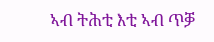ኣብ ትሕቲ እቲ ኣብ ጥቓ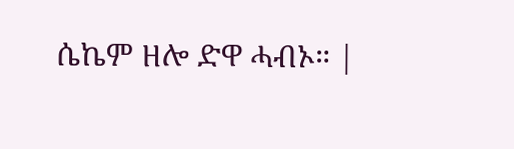ሴኬም ዘሎ ድዋ ሓብኦ። |